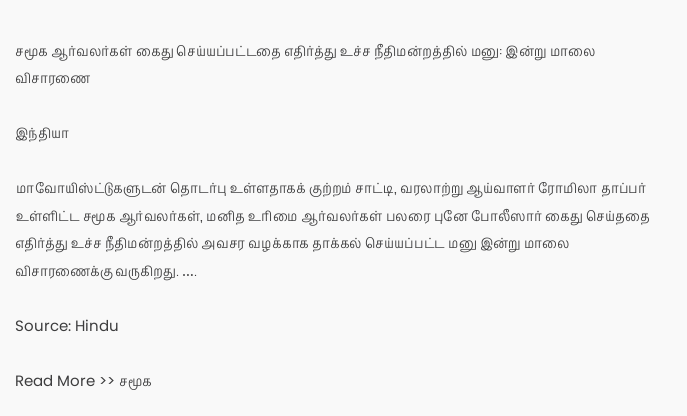சமூக ஆர்வலர்கள் கைது செய்யப்பட்டதை எதிர்த்து உச்ச நீதிமன்றத்தில் மனு: இன்று மாலை விசாரணை

இந்தியா

மாவோயிஸ்ட்டுகளுடன் தொடர்பு உள்ளதாகக் குற்றம் சாட்டி, வரலாற்று ஆய்வாளர் ரோமிலா தாப்பர் உள்ளிட்ட சமூக ஆர்வலர்கள், மனித உரிமை ஆர்வலர்கள் பலரை புனே போலீஸார் கைது செய்ததை எதிர்த்து உச்ச நீதிமன்றத்தில் அவசர வழக்காக தாக்கல் செய்யப்பட்ட மனு இன்று மாலை விசாரணைக்கு வருகிறது. ….

Source: Hindu

Read More >> சமூக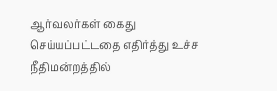ஆர்வலர்கள் கைது செய்யப்பட்டதை எதிர்த்து உச்ச நீதிமன்றத்தில்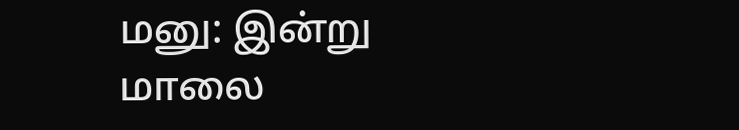மனு: இன்று மாலை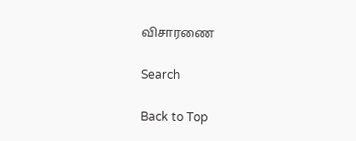விசாரணை

Search

Back to Top